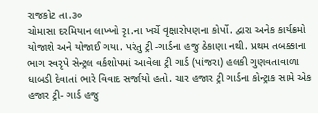રાજકોટ તા.૩૦
ચોમાસા દરમિયાન લાખ્ખો રૃા.ના ખર્ચે વૃક્ષારોપણના કોર્પો. દ્વારા અનેક કાર્યક્રમો યોજાશે અને યોજાઈ ગયા. પરંતુ ટ્રી -ગાર્ડના હજુ ઠેકાણા નથી. પ્રથમ તબક્કાના ભાગ સ્વરૃપે સેન્ટ્રલ વર્કશોપમાં આવેલા ટ્રી ગાર્ડ (પાંજરા) હલકી ગુણવતાવાળા ધાબડી દેવાતાં ભારે વિવાદ સર્જાયો હતો. ચાર હજાર ટ્રી ગાર્ડના કોન્ટ્રાક સામે એક હજાર ટ્રી- ગાર્ડ હજુ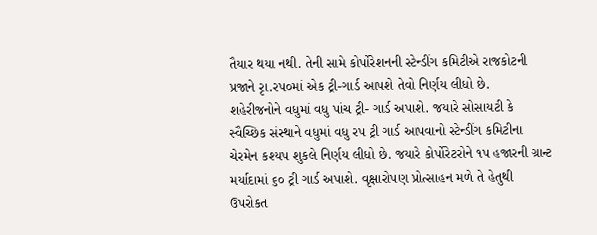તૈયાર થયા નથી. તેની સામે કોર્પોરેશનની સ્ટેન્ડીંગ કમિટીએ રાજકોટની પ્રજાને રૃા.રપ૦માં એક ટ્રી-ગાર્ડ આપશે તેવો નિર્ણય લીધો છે.
શહેરીજનોને વધુમાં વધુ પાંચ ટ્રી- ગાર્ડ અપાશે. જયારે સોસાયટી કે સ્વૈચ્છિક સંસ્થાને વધુમાં વધુ રપ ટ્રી ગાર્ડ આપવાનો સ્ટેન્ડીંગ કમિટીના ચેરમેન કશ્યપ શુકલે નિર્ણય લીધો છે. જયારે કોર્પોરેટરોને ૧પ હજારની ગ્રાન્ટ મર્યાદામાં ૬૦ ટ્રી ગાર્ડ અપાશે. વૃક્ષારોપણ પ્રોત્સાહન મળે તે હેતુથી ઉપરોકત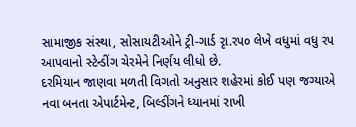સામાજીક સંસ્થા, સોસાયટીઓને ટ્રી-ગાર્ડ રૃા.રપ૦ લેખે વધુમાં વધુ રપ આપવાનો સ્ટેન્ડીંગ ચેરમેને નિર્ણય લીધો છે.
દરમિયાન જાણવા મળતી વિગતો અનુસાર શહેરમાં કોઈ પણ જગ્યાએ નવા બનતા એપાર્ટમેન્ટ, બિલ્ડીંગને ધ્યાનમાં રાખી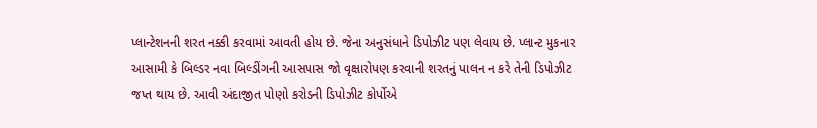પ્લાન્ટેશનની શરત નક્કી કરવામાં આવતી હોય છે. જેના અનુસંધાને ડિપોઝીટ પણ લેવાય છે. પ્લાન્ટ મુકનાર આસામી કે બિલ્ડર નવા બિલ્ડીંગની આસપાસ જો વૃક્ષારોપણ કરવાની શરતનું પાલન ન કરે તેની ડિપોઝીટ જપ્ત થાય છે. આવી અંદાજીત પોણો કરોડની ડિપોઝીટ કોર્પોએ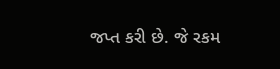જપ્ત કરી છે. જે રકમ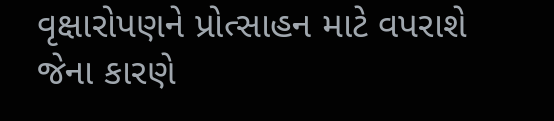વૃક્ષારોપણને પ્રોત્સાહન માટે વપરાશે જેના કારણે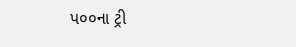પ૦૦ના ટ્રી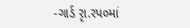-ગાર્ડ રૃા.રપ૦માં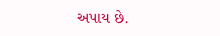અપાય છે.